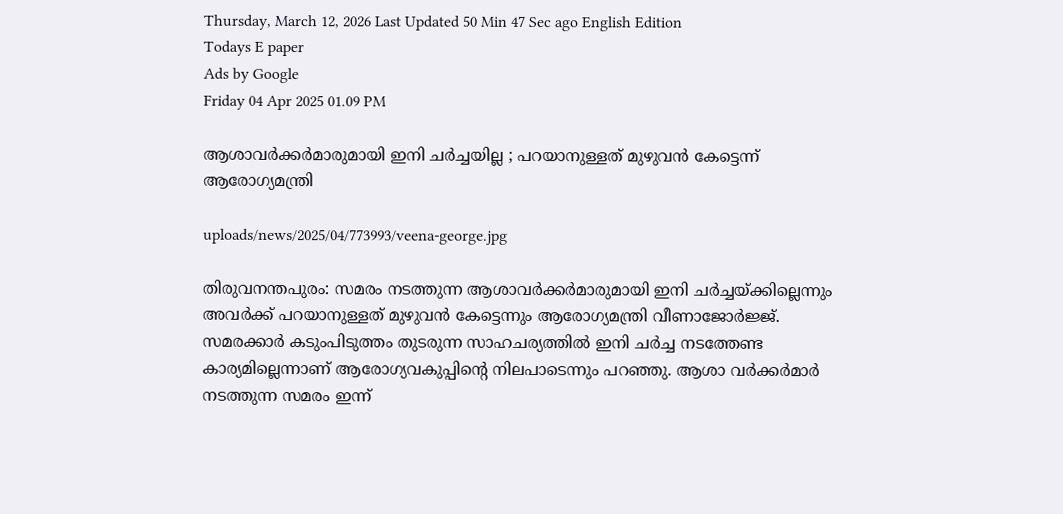Thursday, March 12, 2026 Last Updated 50 Min 47 Sec ago English Edition
Todays E paper
Ads by Google
Friday 04 Apr 2025 01.09 PM

ആശാവര്‍ക്കര്‍മാരുമായി ഇനി ചര്‍ച്ചയില്ല ; പറയാനുള്ളത് മുഴുവന്‍ കേട്ടെന്ന് ആരോഗ്യമന്ത്രി

uploads/news/2025/04/773993/veena-george.jpg

തിരുവനന്തപുരം: സമരം നടത്തുന്ന ആശാവര്‍ക്കര്‍മാരുമായി ഇനി ചര്‍ച്ചയ്ക്കില്ലെന്നും അവര്‍ക്ക് പറയാനുള്ളത് മുഴുവന്‍ കേട്ടെന്നും ആരോഗ്യമന്ത്രി വീണാജോര്‍ജ്ജ്. സമരക്കാര്‍ കടുംപിടുത്തം തുടരുന്ന സാഹചര്യത്തില്‍ ഇനി ചര്‍ച്ച നടത്തേണ്ട കാര്യമില്ലെന്നാണ് ആരോഗ്യവകുപ്പിന്റെ നിലപാടെന്നും പറഞ്ഞു. ആശാ വര്‍ക്കര്‍മാര്‍ നടത്തുന്ന സമരം ഇന്ന്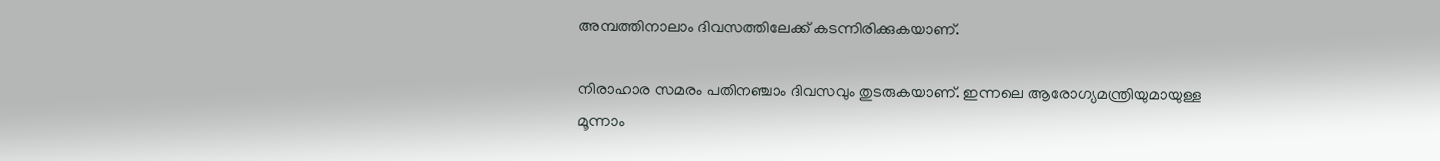അമ്പത്തിനാലാം ദിവസത്തിലേക്ക് കടന്നിരിക്കുകയാണ്.

നിരാഹാര സമരം പതിനഞ്ചാം ദിവസവും തുടരുകയാണ്. ഇന്നലെ ആരോഗ്യമന്ത്രിയുമായുള്ള മൂന്നാം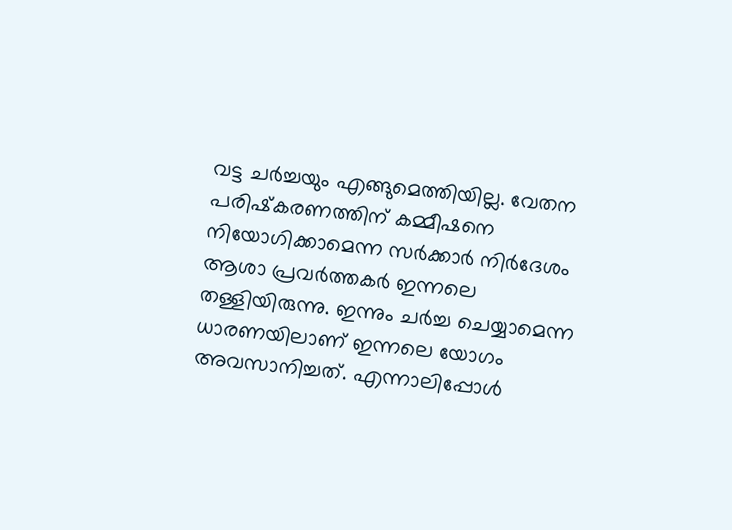വട്ട ചര്‍ച്ചയും എങ്ങുമെത്തിയില്ല. വേതന പരിഷ്‌കരണത്തിന് കമ്മീഷനെ നിയോഗിക്കാമെന്ന സര്‍ക്കാര്‍ നിര്‍ദേശം ആശാ പ്രവര്‍ത്തകര്‍ ഇന്നലെ തള്ളിയിരുന്നു. ഇന്നും ചര്‍ച്ച ചെയ്യാമെന്ന ധാരണയിലാണ് ഇന്നലെ യോഗം അവസാനിച്ചത്. എന്നാലിപ്പോള്‍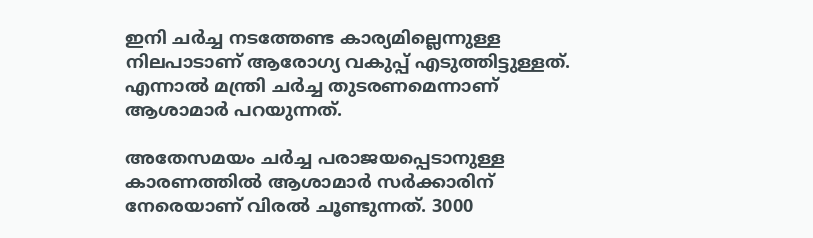ഇനി ചര്‍ച്ച നടത്തേണ്ട കാര്യമില്ലെന്നുള്ള നിലപാടാണ് ആരോഗ്യ വകുപ്പ് എടുത്തിട്ടുള്ളത്. എന്നാല്‍ മന്ത്രി ചര്‍ച്ച തുടരണമെന്നാണ് ആശാമാര്‍ പറയുന്നത്.

അതേസമയം ചര്‍ച്ച പരാജയപ്പെടാനുള്ള കാരണത്തില്‍ ആശാമാര്‍ സര്‍ക്കാരിന് നേരെയാണ് വിരല്‍ ചൂണ്ടുന്നത്. 3000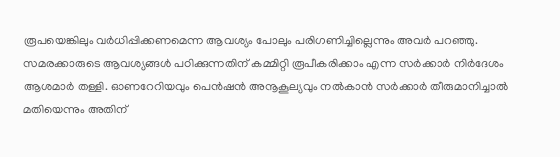രൂപയെങ്കിലും വര്‍ധിപ്പിക്കണമെന്ന ആവശ്യം പോലും പരിഗണിച്ചില്ലെന്നും അവര്‍ പറഞ്ഞു. സമരക്കാരുടെ ആവശ്യങ്ങള്‍ പഠിക്കുന്നതിന് കമ്മിറ്റി രൂപീകരിക്കാം എന്ന സര്‍ക്കാര്‍ നിര്‍ദേശം ആശമാര്‍ തള്ളി. ഓണറേറിയവും പെന്‍ഷന്‍ അനൂകൂല്യവും നല്‍കാന്‍ സര്‍ക്കാര്‍ തീരുമാനിച്ചാല്‍ മതിയെന്നും അതിന്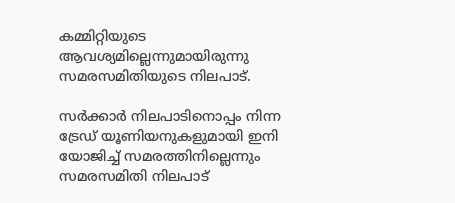കമ്മിറ്റിയുടെ ആവശ്യമില്ലെന്നുമായിരുന്നു സമരസമിതിയുടെ നിലപാട്.

സര്‍ക്കാര്‍ നിലപാടിനൊപ്പം നിന്ന ട്രേഡ് യൂണിയനുകളുമായി ഇനി യോജിച്ച് സമരത്തിനില്ലെന്നും സമരസമിതി നിലപാട്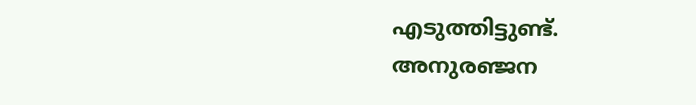എടുത്തിട്ടുണ്ട്.
അനുരഞ്ജന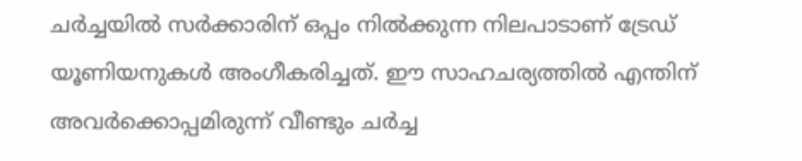ചര്‍ച്ചയില്‍ സര്‍ക്കാരിന് ഒപ്പം നില്‍ക്കുന്ന നിലപാടാണ് ട്രേഡ് യൂണിയനുകള്‍ അംഗീകരിച്ചത്. ഈ സാഹചര്യത്തില്‍ എന്തിന് അവര്‍ക്കൊപ്പമിരുന്ന് വീണ്ടും ചര്‍ച്ച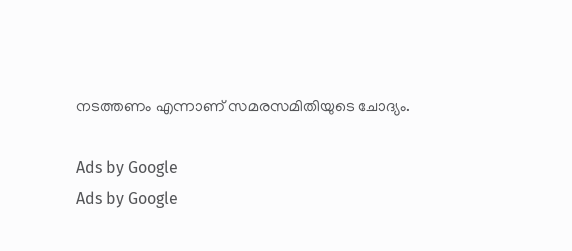നടത്തണം എന്നാണ് സമരസമിതിയുടെ ചോദ്യം.

Ads by Google
Ads by Google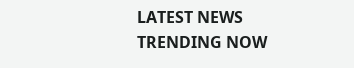LATEST NEWS
TRENDING NOW